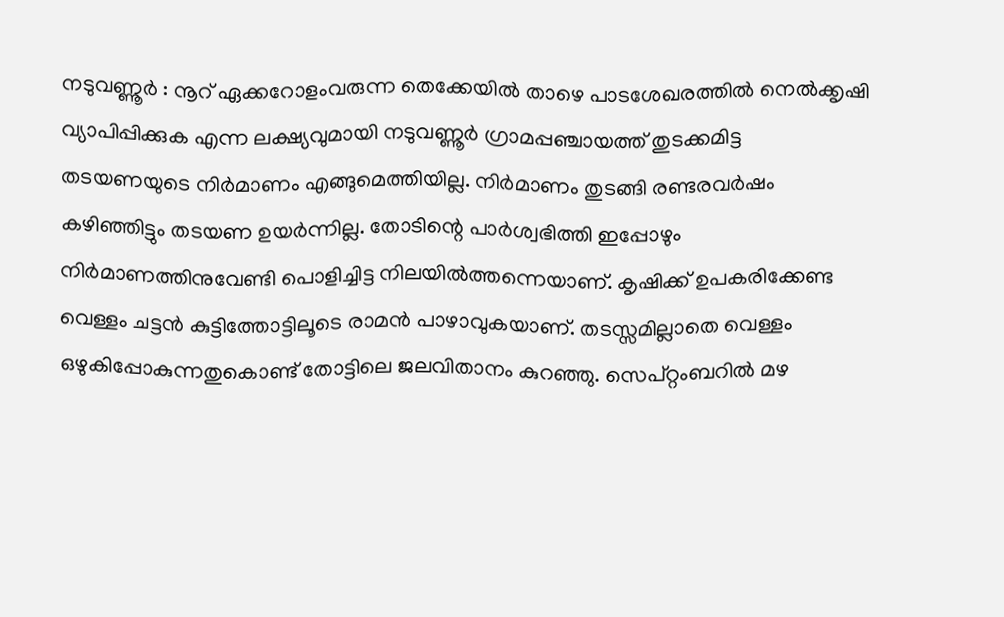നടുവണ്ണൂർ : നൂറ് ഏക്കറോളംവരുന്ന തെക്കേയിൽ താഴെ പാടശേഖരത്തിൽ നെൽക്കൃഷി വ്യാപിപ്പിക്കുക എന്ന ലക്ഷ്യവുമായി നടുവണ്ണൂർ ഗ്രാമപ്പഞ്ചായത്ത് തുടക്കമിട്ട തടയണയുടെ നിർമാണം എങ്ങുമെത്തിയില്ല. നിർമാണം തുടങ്ങി രണ്ടരവർഷം കഴിഞ്ഞിട്ടും തടയണ ഉയർന്നില്ല. തോടിന്റെ പാർശ്വഭിത്തി ഇപ്പോഴും നിർമാണത്തിനുവേണ്ടി പൊളിച്ചിട്ട നിലയിൽത്തന്നെയാണ്. കൃഷിക്ക് ഉപകരിക്കേണ്ട വെള്ളം ചട്ടൻ കുട്ടിത്തോട്ടിലൂടെ രാമൻ പാഴാവുകയാണ്. തടസ്സമില്ലാതെ വെള്ളം ഒഴുകിപ്പോകുന്നതുകൊണ്ട് തോട്ടിലെ ജലവിതാനം കുറഞ്ഞു. സെപ്റ്റംബറിൽ മഴ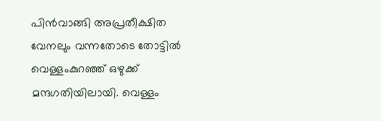പിൻവാങ്ങി അപ്രതീക്ഷിത വേനലും വന്നതോടെ തോട്ടിൽ വെള്ളംകുറഞ്ഞ് ഒഴുക്ക് മന്ദഗതിയിലായി. വെള്ളം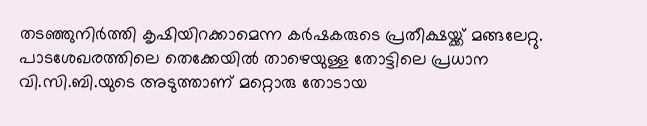തടഞ്ഞുനിർത്തി കൃഷിയിറക്കാമെന്ന കർഷകരുടെ പ്രതീക്ഷയ്ക്ക് മങ്ങലേറ്റു.
പാടശേഖരത്തിലെ തെക്കേയിൽ താഴെയുള്ള തോട്ടിലെ പ്രധാന വി.സി.ബി.യുടെ അടുത്താണ് മറ്റൊരു തോടായ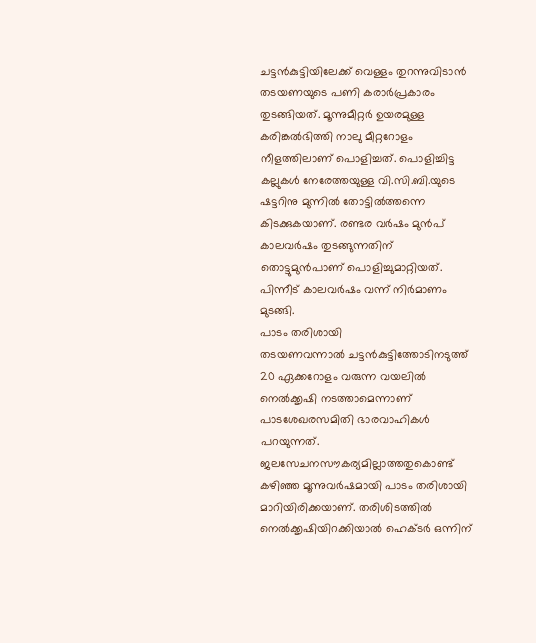ചട്ടൻകുട്ടിയിലേക്ക് വെള്ളം തുറന്നുവിടാൻ തടയണയുടെ പണി കരാർപ്രകാരം തുടങ്ങിയത്. മൂന്നുമീറ്റർ ഉയരമുള്ള കരിങ്കൽഭിത്തി നാലു മീറ്ററോളം നീളത്തിലാണ് പൊളിച്ചത്. പൊളിച്ചിട്ട കല്ലുകൾ നേരേത്തയുള്ള വി.സി.ബി.യുടെ ഷട്ടറിനു മുന്നിൽ തോട്ടിൽത്തന്നെ കിടക്കുകയാണ്. രണ്ടര വർഷം മുൻപ് കാലവർഷം തുടങ്ങുന്നതിന് തൊട്ടുമുൻപാണ് പൊളിച്ചുമാറ്റിയത്. പിന്നീട് കാലവർഷം വന്ന് നിർമാണം മുടങ്ങി.
പാടം തരിശായി
തടയണവന്നാൽ ചട്ടൻകുട്ടിത്തോടിനടുത്ത് 20 ഏക്കറോളം വരുന്ന വയലിൽ നെൽക്കൃഷി നടത്താമെന്നാണ് പാടശേഖരസമിതി ഭാരവാഹികൾ പറയുന്നത്. ജലസേചനസൗകര്യമില്ലാത്തതുകൊണ്ട് കഴിഞ്ഞ മൂന്നുവർഷമായി പാടം തരിശായി മാറിയിരിക്കയാണ്. തരിശിടത്തിൽ നെൽക്കൃഷിയിറക്കിയാൽ ഹെക്ടർ ഒന്നിന്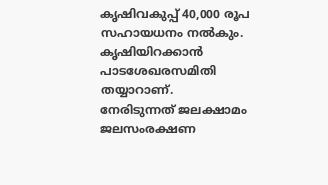കൃഷിവകുപ്പ് 40,000 രൂപ സഹായധനം നൽകും. കൃഷിയിറക്കാൻ പാടശേഖരസമിതി തയ്യാറാണ്.
നേരിടുന്നത് ജലക്ഷാമം
ജലസംരക്ഷണ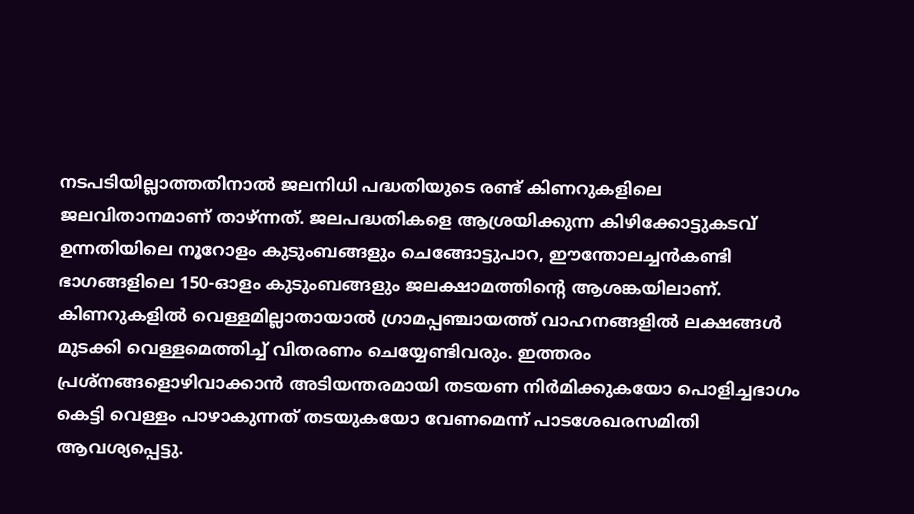നടപടിയില്ലാത്തതിനാൽ ജലനിധി പദ്ധതിയുടെ രണ്ട് കിണറുകളിലെ ജലവിതാനമാണ് താഴ്ന്നത്. ജലപദ്ധതികളെ ആശ്രയിക്കുന്ന കിഴിക്കോട്ടുകടവ് ഉന്നതിയിലെ നൂറോളം കുടുംബങ്ങളും ചെങ്ങോട്ടുപാറ, ഈന്തോലച്ചൻകണ്ടി ഭാഗങ്ങളിലെ 150-ഓളം കുടുംബങ്ങളും ജലക്ഷാമത്തിന്റെ ആശങ്കയിലാണ്.
കിണറുകളിൽ വെള്ളമില്ലാതായാൽ ഗ്രാമപ്പഞ്ചായത്ത് വാഹനങ്ങളിൽ ലക്ഷങ്ങൾ മുടക്കി വെള്ളമെത്തിച്ച് വിതരണം ചെയ്യേണ്ടിവരും. ഇത്തരം പ്രശ്നങ്ങളൊഴിവാക്കാൻ അടിയന്തരമായി തടയണ നിർമിക്കുകയോ പൊളിച്ചഭാഗം കെട്ടി വെള്ളം പാഴാകുന്നത് തടയുകയോ വേണമെന്ന് പാടശേഖരസമിതി ആവശ്യപ്പെട്ടു.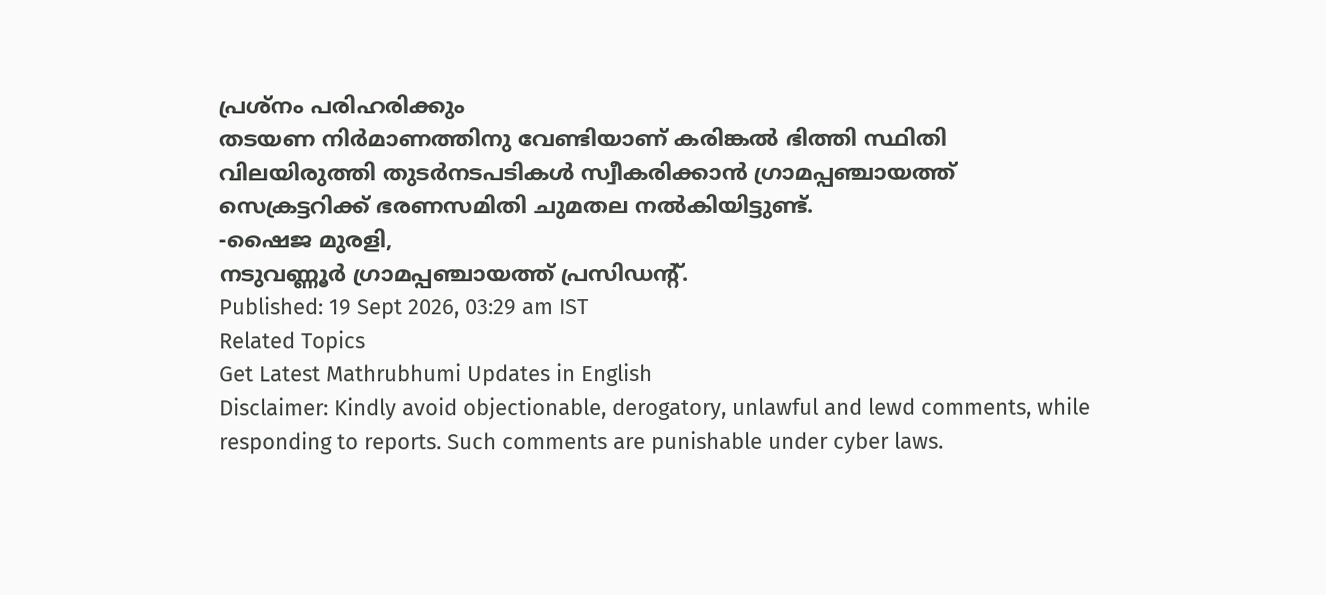പ്രശ്നം പരിഹരിക്കും
തടയണ നിർമാണത്തിനു വേണ്ടിയാണ് കരിങ്കൽ ഭിത്തി സ്ഥിതി വിലയിരുത്തി തുടർനടപടികൾ സ്വീകരിക്കാൻ ഗ്രാമപ്പഞ്ചായത്ത് സെക്രട്ടറിക്ക് ഭരണസമിതി ചുമതല നൽകിയിട്ടുണ്ട്.
-ഷൈജ മുരളി,
നടുവണ്ണൂർ ഗ്രാമപ്പഞ്ചായത്ത് പ്രസിഡന്റ്.
Published: 19 Sept 2026, 03:29 am IST
Related Topics
Get Latest Mathrubhumi Updates in English
Disclaimer: Kindly avoid objectionable, derogatory, unlawful and lewd comments, while responding to reports. Such comments are punishable under cyber laws.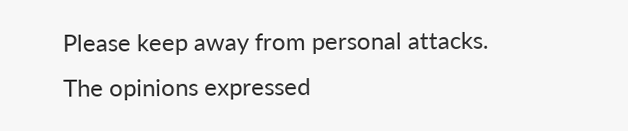Please keep away from personal attacks. The opinions expressed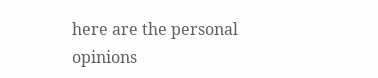here are the personal opinions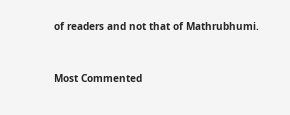of readers and not that of Mathrubhumi.



Most Commented